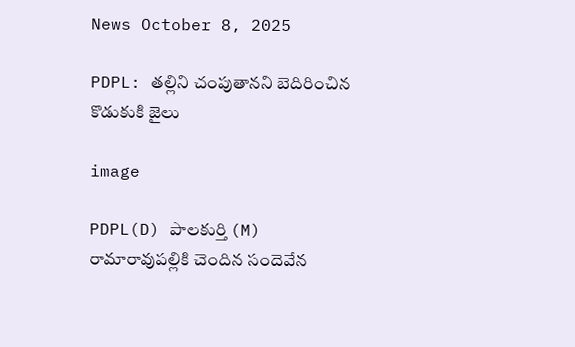News October 8, 2025

PDPL: తల్లిని చంపుతానని బెదిరించిన కొడుకుకి జైలు

image

PDPL(D) పాలకుర్తి (M) రామారావుపల్లికి చెందిన సందెవేన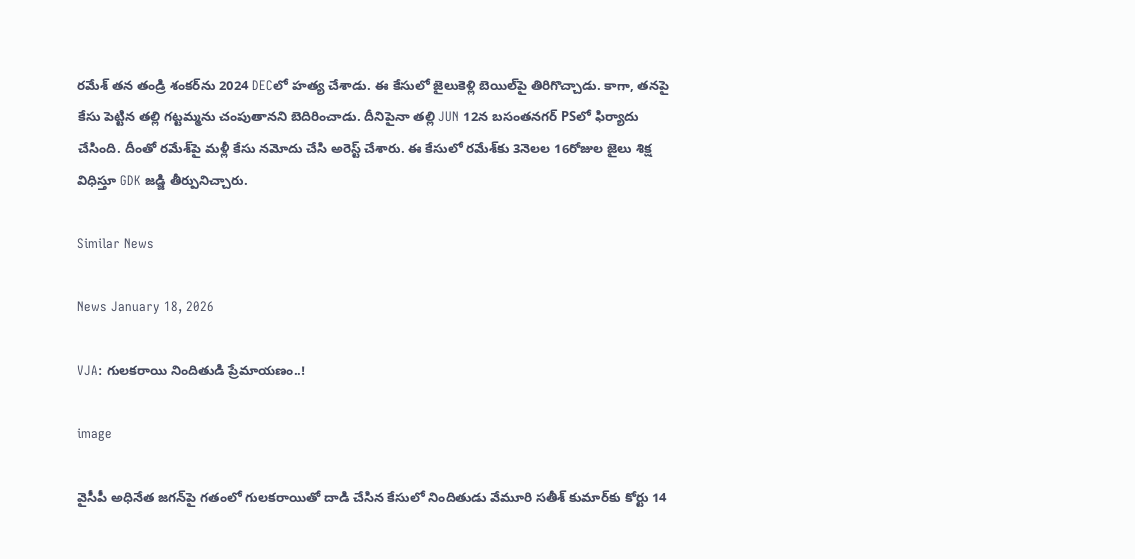రమేశ్‌ తన తండ్రి శంకర్‌ను 2024 DECలో హత్య చేశాడు. ఈ కేసులో జైలుకెళ్లి బెయిల్‌పై తిరిగొచ్చాడు. కాగా, తనపై కేసు పెట్టిన తల్లి గట్టమ్మను చంపుతానని బెదిరించాడు. దీనిపైనా తల్లి JUN 12న బసంతనగర్‌ PSలో ఫిర్యాదు చేసింది. దీంతో రమేశ్‌పై మళ్లీ కేసు నమోదు చేసి అరెస్ట్‌ చేశారు. ఈ కేసులో రమేశ్‌కు 3నెలల 16రోజుల జైలు శిక్ష విధిస్తూ GDK జడ్జి తీర్పునిచ్చారు.

Similar News

News January 18, 2026

VJA: గులకరాయి నిందితుడి ప్రేమాయణం..!

image

వైసీపీ అధినేత జగన్‌పై గతంలో గులకరాయితో దాడి చేసిన కేసులో నిందితుడు వేమూరి సతీశ్ కుమార్‌కు కోర్టు 14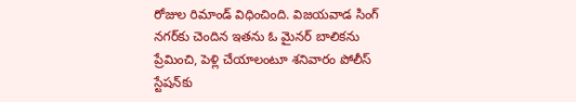రోజుల రిమాండ్ విధించింది. విజయవాడ సింగ్‌ నగర్‌కు చెందిన ఇతను ఓ మైనర్ బాలికను ప్రేమించి, పెళ్లి చేయాలంటూ శనివారం పోలీస్ స్టేషన్‌కు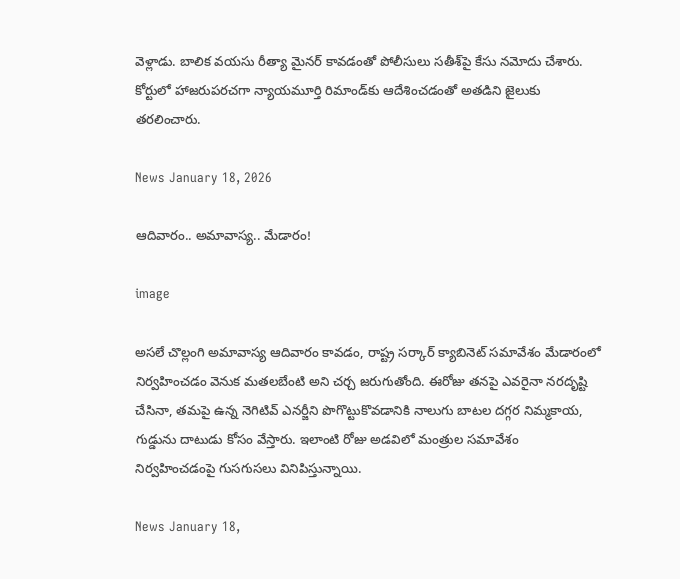వెళ్లాడు. బాలిక వయసు రీత్యా మైనర్ కావడంతో పోలీసులు సతీశ్‌‌పై కేసు నమోదు చేశారు. కోర్టులో హాజరుపరచగా న్యాయమూర్తి రిమాండ్‌కు ఆదేశించడంతో అతడిని జైలుకు తరలించారు.

News January 18, 2026

ఆదివారం.. అమావాస్య.. మేడారం!

image

అసలే చొల్లంగి అమావాస్య ఆదివారం కావడం, రాష్ట్ర సర్కార్ క్యాబినెట్ సమావేశం మేడారంలో నిర్వహించడం వెనుక మతలబేంటి అని చర్చ జరుగుతోంది. ఈరోజు తనపై ఎవరైనా నరదృష్టి చేసినా, తమపై ఉన్న నెగిటివ్ ఎనర్జీని పొగొట్టుకొవడానికి నాలుగు బాటల దగ్గర నిమ్మకాయ, గుడ్డును దాటుడు కోసం వేస్తారు. ఇలాంటి రోజు అడవిలో మంత్రుల సమావేశం నిర్వహించడంపై గుసగుసలు వినిపిస్తున్నాయి.

News January 18,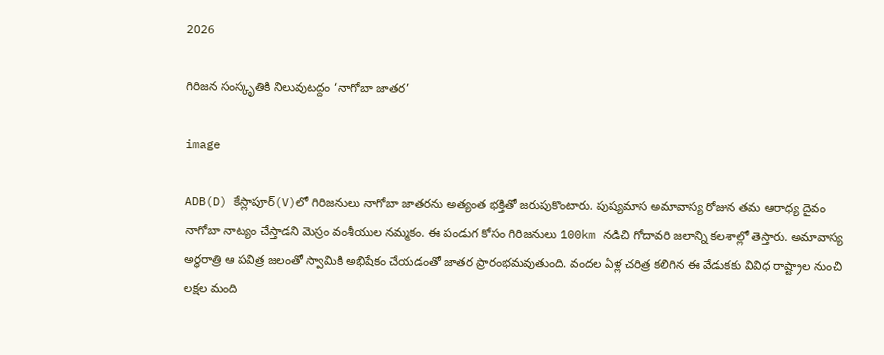2026

గిరిజన సంస్కృతికి నిలువుటద్దం ‘నాగోబా జాతర’

image

ADB(D) కేస్లాపూర్(V)లో గిరిజనులు నాగోబా జాతరను అత్యంత భక్తితో జరుపుకొంటారు. పుష్యమాస అమావాస్య రోజున తమ ఆరాధ్య దైవం నాగోబా నాట్యం చేస్తాడని మెస్రం వంశీయుల నమ్మకం. ఈ పండుగ కోసం గిరిజనులు 100km నడిచి గోదావరి జలాన్ని కలశాల్లో తెస్తారు. అమావాస్య అర్థరాత్రి ఆ పవిత్ర జలంతో స్వామికి అభిషేకం చేయడంతో జాతర ప్రారంభమవుతుంది. వందల ఏళ్ల చరిత్ర కలిగిన ఈ వేడుకకు వివిధ రాష్ట్రాల నుంచి లక్షల మంది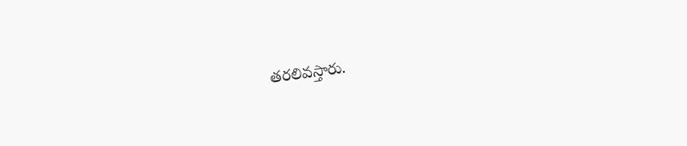తరలివస్తారు.